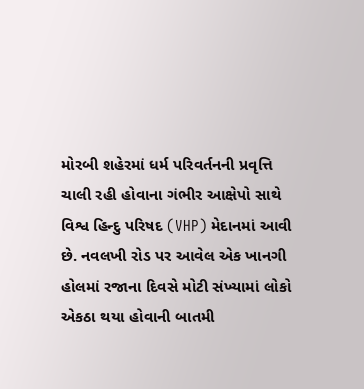મોરબી શહેરમાં ધર્મ પરિવર્તનની પ્રવૃત્તિ ચાલી રહી હોવાના ગંભીર આક્ષેપો સાથે વિશ્વ હિન્દુ પરિષદ (VHP) મેદાનમાં આવી છે. નવલખી રોડ પર આવેલ એક ખાનગી હોલમાં રજાના દિવસે મોટી સંખ્યામાં લોકો એકઠા થયા હોવાની બાતમી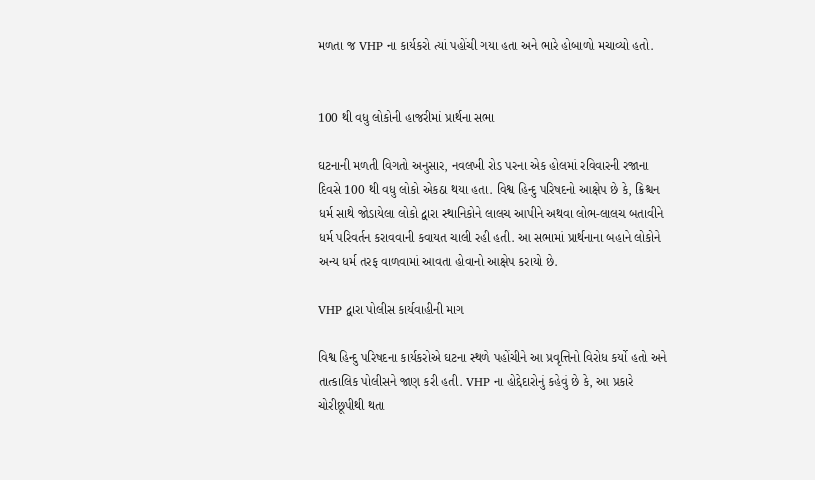મળતા જ VHP ના કાર્યકરો ત્યાં પહોંચી ગયા હતા અને ભારે હોબાળો મચાવ્યો હતો.


100 થી વધુ લોકોની હાજરીમાં પ્રાર્થના સભા

ઘટનાની મળતી વિગતો અનુસાર, નવલખી રોડ પરના એક હોલમાં રવિવારની રજાના દિવસે 100 થી વધુ લોકો એકઠા થયા હતા. વિશ્વ હિન્દુ પરિષદનો આક્ષેપ છે કે, ક્રિશ્ચન ધર્મ સાથે જોડાયેલા લોકો દ્વારા સ્થાનિકોને લાલચ આપીને અથવા લોભ-લાલચ બતાવીને ધર્મ પરિવર્તન કરાવવાની કવાયત ચાલી રહી હતી. આ સભામાં પ્રાર્થનાના બહાને લોકોને અન્ય ધર્મ તરફ વાળવામાં આવતા હોવાનો આક્ષેપ કરાયો છે.

VHP દ્વારા પોલીસ કાર્યવાહીની માગ

વિશ્વ હિન્દુ પરિષદના કાર્યકરોએ ઘટના સ્થળે પહોંચીને આ પ્રવૃત્તિનો વિરોધ કર્યો હતો અને તાત્કાલિક પોલીસને જાણ કરી હતી. VHP ના હોદ્દેદારોનું કહેવું છે કે, આ પ્રકારે ચોરીછૂપીથી થતા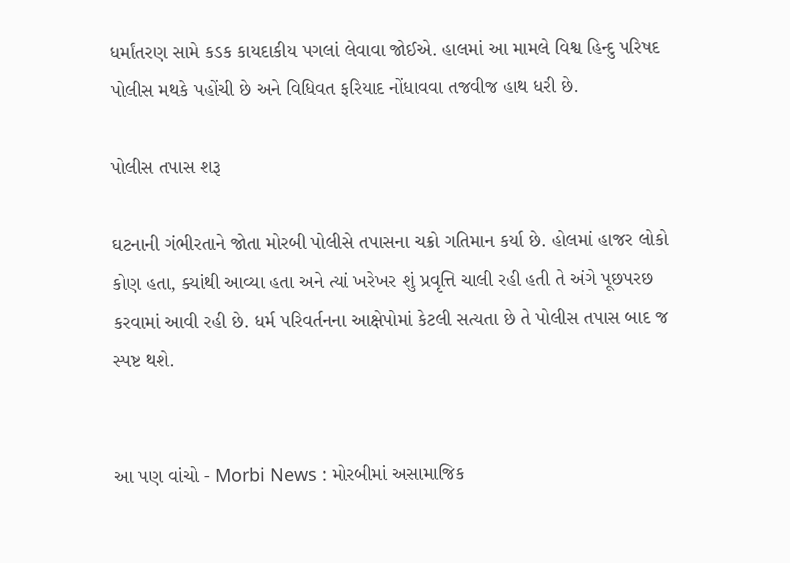ધર્માંતરણ સામે કડક કાયદાકીય પગલાં લેવાવા જોઈએ. હાલમાં આ મામલે વિશ્વ હિન્દુ પરિષદ પોલીસ મથકે પહોંચી છે અને વિધિવત ફરિયાદ નોંધાવવા તજવીજ હાથ ધરી છે.

પોલીસ તપાસ શરૂ

ઘટનાની ગંભીરતાને જોતા મોરબી પોલીસે તપાસના ચક્રો ગતિમાન કર્યા છે. હોલમાં હાજર લોકો કોણ હતા, ક્યાંથી આવ્યા હતા અને ત્યાં ખરેખર શું પ્રવૃત્તિ ચાલી રહી હતી તે અંગે પૂછપરછ કરવામાં આવી રહી છે. ધર્મ પરિવર્તનના આક્ષેપોમાં કેટલી સત્યતા છે તે પોલીસ તપાસ બાદ જ સ્પષ્ટ થશે.


આ પણ વાંચો - Morbi News : મોરબીમાં અસામાજિક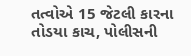તત્વોએ 15 જેટલી કારના તોડયા કાચ, પોલીસની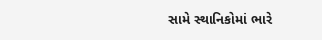સામે સ્થાનિકોમાં ભારે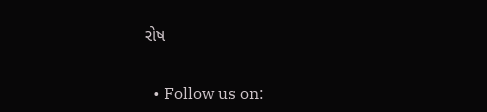રોષ


  • Follow us on: